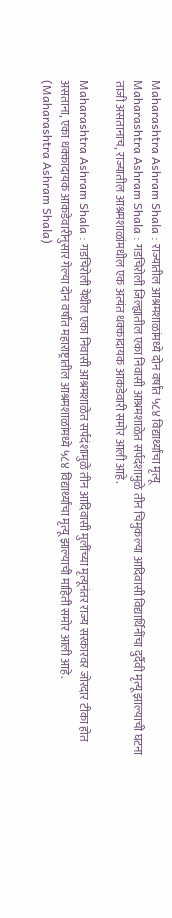Maharashtra Ashram Shala : राज्यातील आश्रमशाळांमध्ये दोन वर्षांत ५८४ विद्यार्थ्यांचा मृत्यू
Maharashtra Ashram Shala : गडचिरोली जिल्ह्यातील एका निवासी आश्रमशाळेत सर्पदंशामुळे तीन चिमुकल्या आदिवासी विद्यार्थिनींचा दुर्दैवी मृत्यू झाल्याची घटना ताजी असतानाच, राज्यातील आश्रमशाळांमधील एक अत्यंत धक्कादायक आकडेवारी समोर आली आहे.

Maharashtra Ashram Shala : गडचिरोली येथील एका निवासी आश्रमशाळेत सर्पदंशामुळे तीन आदिवासी मुलींच्या मृत्यूनंतर राज्य सरकारवर जोरदार टीका होत असताना, एका धक्कादायक आकडेवारीनुसार गेल्या दोन वर्षांत महाराष्ट्रातील आश्रमशाळांमध्ये ५८४ विद्यार्थ्यांचा मृत्यू झाल्याची माहिती समोर आली आहे. (Maharashtra Ashram Shala)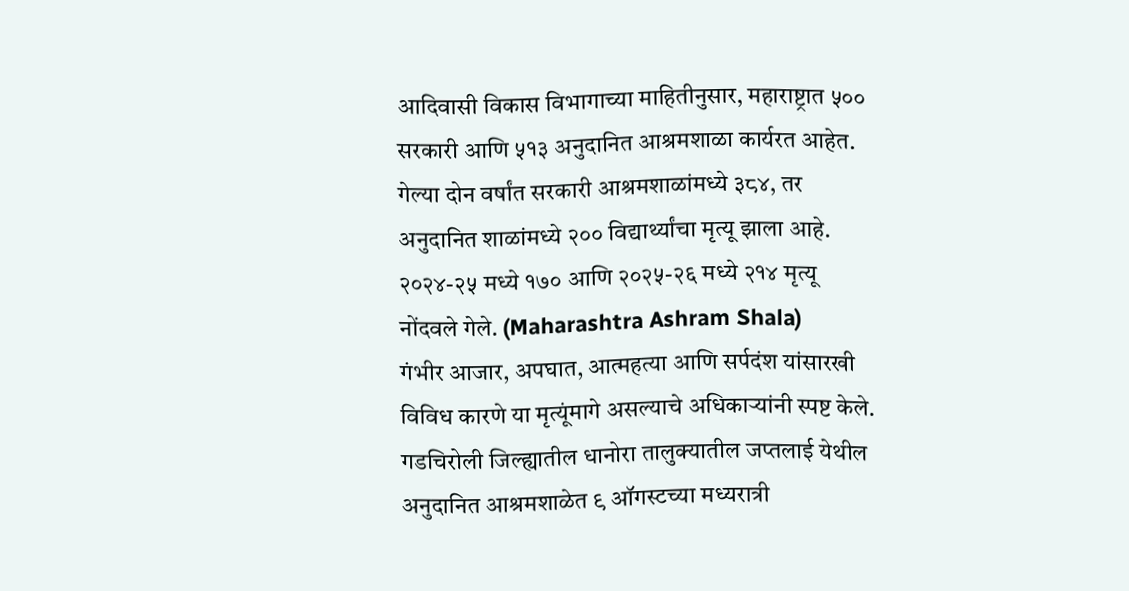आदिवासी विकास विभागाच्या माहितीनुसार, महाराष्ट्रात ५०० सरकारी आणि ५१३ अनुदानित आश्रमशाळा कार्यरत आहेत. गेल्या दोन वर्षांत सरकारी आश्रमशाळांमध्ये ३८४, तर अनुदानित शाळांमध्ये २०० विद्यार्थ्यांचा मृत्यू झाला आहे. २०२४-२५ मध्ये १७० आणि २०२५-२६ मध्ये २१४ मृत्यू नोंदवले गेले. (Maharashtra Ashram Shala)
गंभीर आजार, अपघात, आत्महत्या आणि सर्पदंश यांसारखी विविध कारणे या मृत्यूंमागे असल्याचे अधिकाऱ्यांनी स्पष्ट केले. गडचिरोली जिल्ह्यातील धानोरा तालुक्यातील जप्तलाई येथील अनुदानित आश्रमशाळेत ९ ऑगस्टच्या मध्यरात्री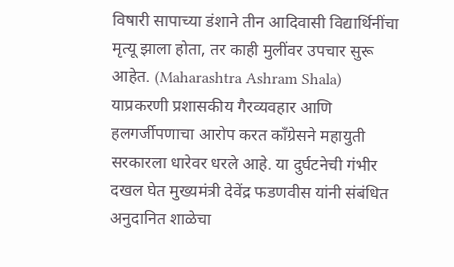विषारी सापाच्या डंशाने तीन आदिवासी विद्यार्थिनींचा मृत्यू झाला होता, तर काही मुलींवर उपचार सुरू आहेत. (Maharashtra Ashram Shala)
याप्रकरणी प्रशासकीय गैरव्यवहार आणि हलगर्जीपणाचा आरोप करत काँग्रेसने महायुती सरकारला धारेवर धरले आहे. या दुर्घटनेची गंभीर दखल घेत मुख्यमंत्री देवेंद्र फडणवीस यांनी संबंधित अनुदानित शाळेचा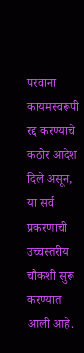परवाना कायमस्वरूपी रद्द करण्याचे कठोर आदेश दिले असून, या सर्व प्रकरणाची उच्चस्तरीय चौकशी सुरू करण्यात आली आहे.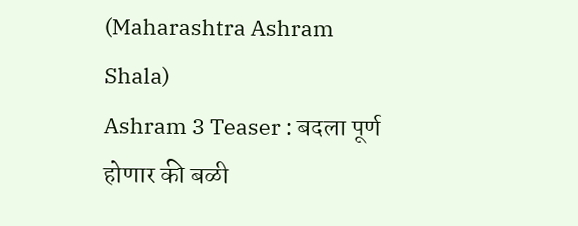(Maharashtra Ashram Shala)
Ashram 3 Teaser : बदला पूर्ण होणार की बळी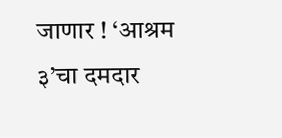जाणार ! ‘आश्रम ३’चा दमदार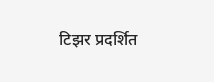टिझर प्रदर्शित